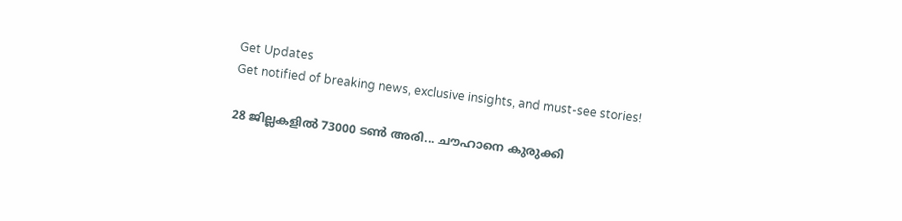Get Updates
Get notified of breaking news, exclusive insights, and must-see stories!

28 ജില്ലകളില്‍ 73000 ടണ്‍ അരി... ചൗഹാനെ കുരുക്കി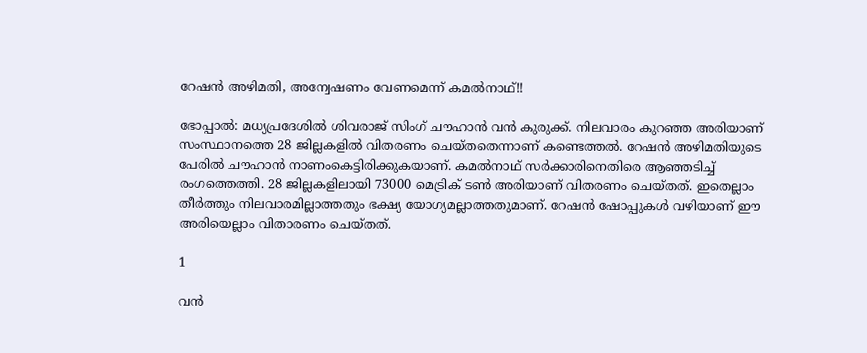റേഷന്‍ അഴിമതി, അന്വേഷണം വേണമെന്ന് കമല്‍നാഥ്!!

ഭോപ്പാല്‍: മധ്യപ്രദേശില്‍ ശിവരാജ് സിംഗ് ചൗഹാന്‍ വന്‍ കുരുക്ക്. നിലവാരം കുറഞ്ഞ അരിയാണ് സംസ്ഥാനത്തെ 28 ജില്ലകളില്‍ വിതരണം ചെയ്തതെന്നാണ് കണ്ടെത്തല്‍. റേഷന്‍ അഴിമതിയുടെ പേരില്‍ ചൗഹാന്‍ നാണംകെട്ടിരിക്കുകയാണ്. കമല്‍നാഥ് സര്‍ക്കാരിനെതിരെ ആഞ്ഞടിച്ച് രംഗത്തെത്തി. 28 ജില്ലകളിലായി 73000 മെട്രിക് ടണ്‍ അരിയാണ് വിതരണം ചെയ്തത്. ഇതെല്ലാം തീര്‍ത്തും നിലവാരമില്ലാത്തതും ഭക്ഷ്യ യോഗ്യമല്ലാത്തതുമാണ്. റേഷന്‍ ഷോപ്പുകള്‍ വഴിയാണ് ഈ അരിയെല്ലാം വിതാരണം ചെയ്തത്.

1

വന്‍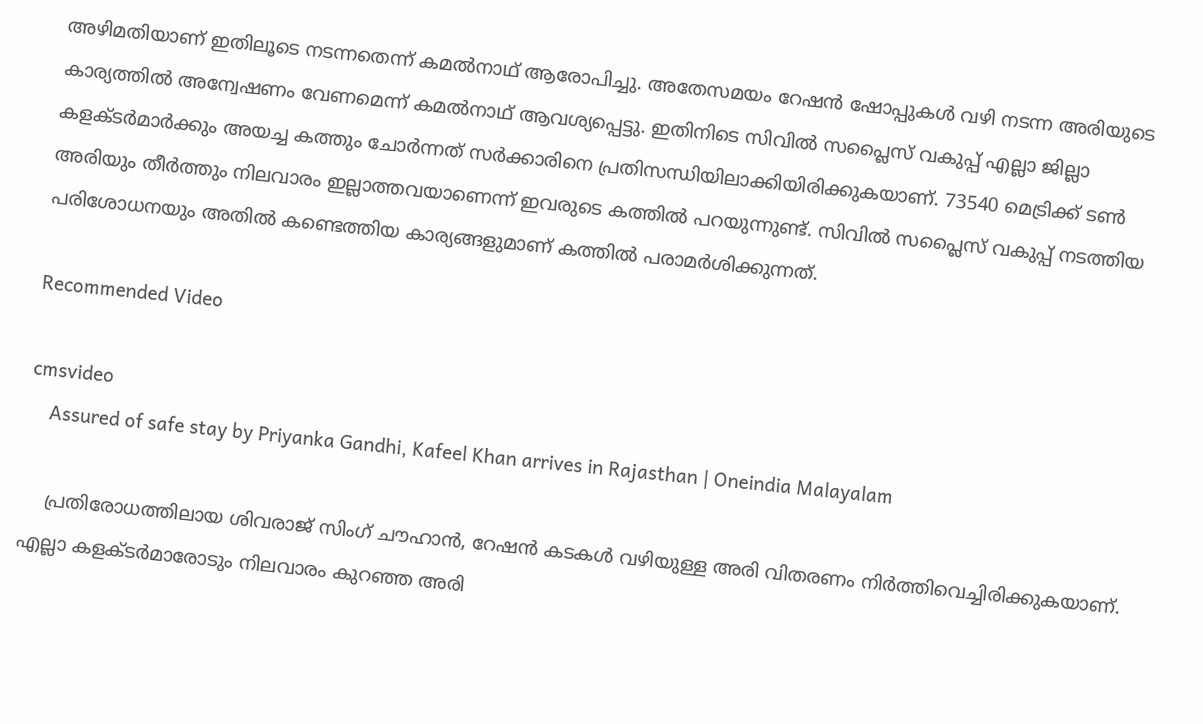അഴിമതിയാണ് ഇതിലൂടെ നടന്നതെന്ന് കമല്‍നാഥ് ആരോപിച്ചു. അതേസമയം റേഷന്‍ ഷോപ്പുകള്‍ വഴി നടന്ന അരിയുടെ കാര്യത്തില്‍ അന്വേഷണം വേണമെന്ന് കമല്‍നാഥ് ആവശ്യപ്പെട്ടു. ഇതിനിടെ സിവില്‍ സപ്ലൈസ് വകുപ്പ് എല്ലാ ജില്ലാ കളക്ടര്‍മാര്‍ക്കും അയച്ച കത്തും ചോര്‍ന്നത് സര്‍ക്കാരിനെ പ്രതിസന്ധിയിലാക്കിയിരിക്കുകയാണ്. 73540 മെട്രിക്ക് ടണ്‍ അരിയും തീര്‍ത്തും നിലവാരം ഇല്ലാത്തവയാണെന്ന് ഇവരുടെ കത്തില്‍ പറയുന്നുണ്ട്. സിവില്‍ സപ്ലൈസ് വകുപ്പ് നടത്തിയ പരിശോധനയും അതില്‍ കണ്ടെത്തിയ കാര്യങ്ങളുമാണ് കത്തില്‍ പരാമര്‍ശിക്കുന്നത്.

Recommended Video

cmsvideo
    Assured of safe stay by Priyanka Gandhi, Kafeel Khan arrives in Rajasthan | Oneindia Malayalam

    പ്രതിരോധത്തിലായ ശിവരാജ് സിംഗ് ചൗഹാന്‍, റേഷന്‍ കടകള്‍ വഴിയുള്ള അരി വിതരണം നിര്‍ത്തിവെച്ചിരിക്കുകയാണ്. എല്ലാ കളക്ടര്‍മാരോടും നിലവാരം കുറഞ്ഞ അരി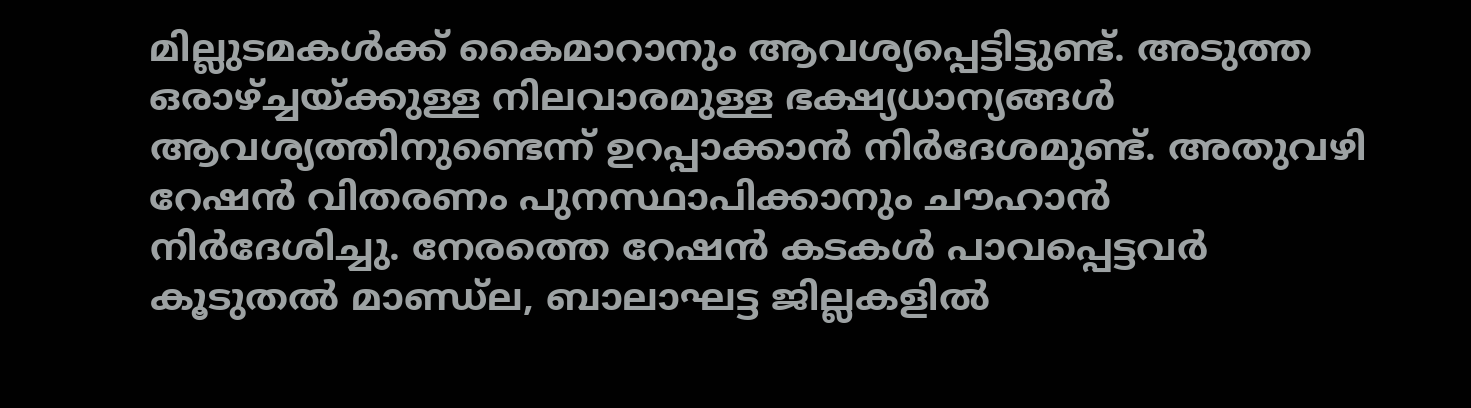മില്ലുടമകള്‍ക്ക് കൈമാറാനും ആവശ്യപ്പെട്ടിട്ടുണ്ട്. അടുത്ത ഒരാഴ്ച്ചയ്ക്കുള്ള നിലവാരമുള്ള ഭക്ഷ്യധാന്യങ്ങള്‍ ആവശ്യത്തിനുണ്ടെന്ന് ഉറപ്പാക്കാന്‍ നിര്‍ദേശമുണ്ട്. അതുവഴി റേഷന്‍ വിതരണം പുനസ്ഥാപിക്കാനും ചൗഹാന്‍ നിര്‍ദേശിച്ചു. നേരത്തെ റേഷന്‍ കടകള്‍ പാവപ്പെട്ടവര്‍ കൂടുതല്‍ മാണ്ഡ്‌ല, ബാലാഘട്ട ജില്ലകളില്‍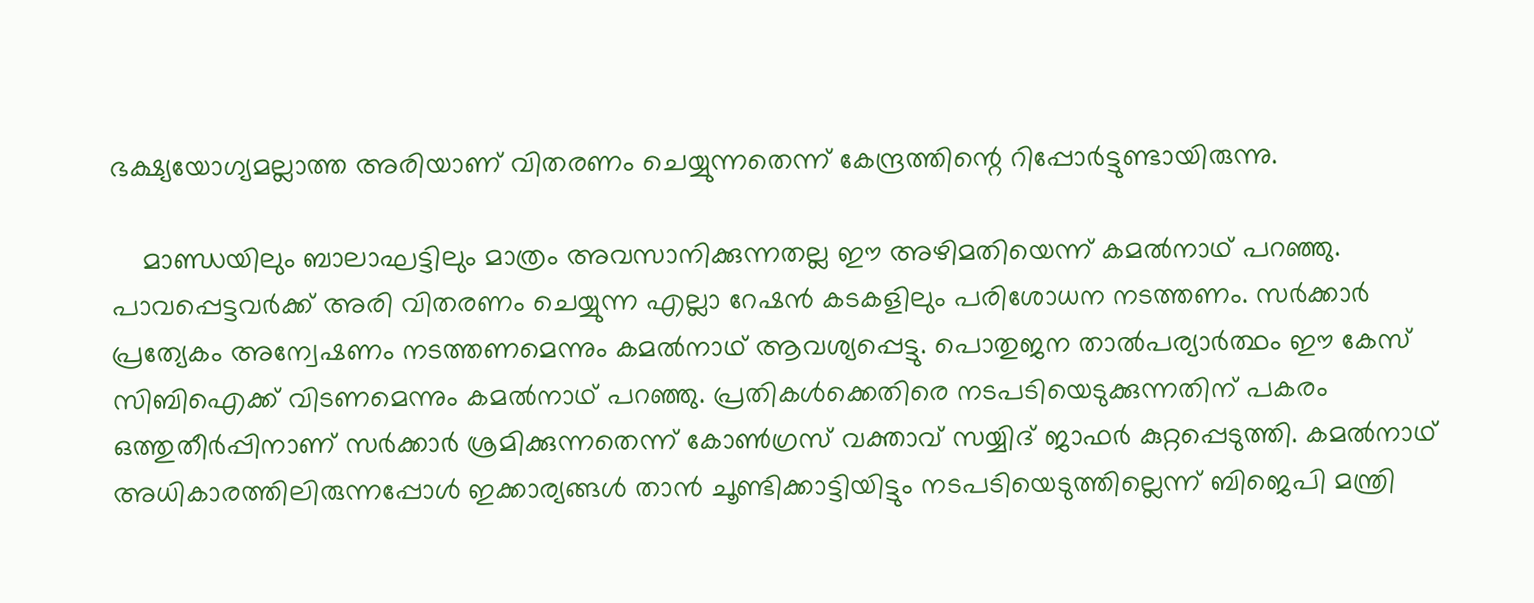ഭക്ഷ്യയോഗ്യമല്ലാത്ത അരിയാണ് വിതരണം ചെയ്യുന്നതെന്ന് കേന്ദ്രത്തിന്റെ റിപ്പോര്‍ട്ടുണ്ടായിരുന്നു.

    മാണ്ഡയിലും ബാലാഘട്ടിലും മാത്രം അവസാനിക്കുന്നതല്ല ഈ അഴിമതിയെന്ന് കമല്‍നാഥ് പറഞ്ഞു. പാവപ്പെട്ടവര്‍ക്ക് അരി വിതരണം ചെയ്യുന്ന എല്ലാ റേഷന്‍ കടകളിലും പരിശോധന നടത്തണം. സര്‍ക്കാര്‍ പ്രത്യേകം അന്വേഷണം നടത്തണമെന്നും കമല്‍നാഥ് ആവശ്യപ്പെട്ടു. പൊതുജന താല്‍പര്യാര്‍ത്ഥം ഈ കേസ് സിബിഐക്ക് വിടണമെന്നും കമല്‍നാഥ് പറഞ്ഞു. പ്രതികള്‍ക്കെതിരെ നടപടിയെടുക്കുന്നതിന് പകരം ഒത്തുതീര്‍പ്പിനാണ് സര്‍ക്കാര്‍ ശ്രമിക്കുന്നതെന്ന് കോണ്‍ഗ്രസ് വക്താവ് സയ്യിദ് ജാഫര്‍ കുറ്റപ്പെടുത്തി. കമല്‍നാഥ് അധികാരത്തിലിരുന്നപ്പോള്‍ ഇക്കാര്യങ്ങള്‍ താന്‍ ചൂണ്ടിക്കാട്ടിയിട്ടും നടപടിയെടുത്തില്ലെന്ന് ബിജെപി മന്ത്രി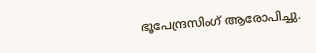ഭൂപേന്ദ്രസിംഗ് ആരോപിച്ചു.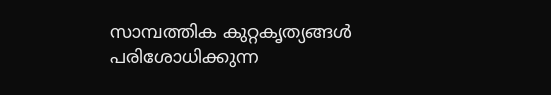സാമ്പത്തിക കുറ്റകൃത്യങ്ങള്‍ പരിശോധിക്കുന്ന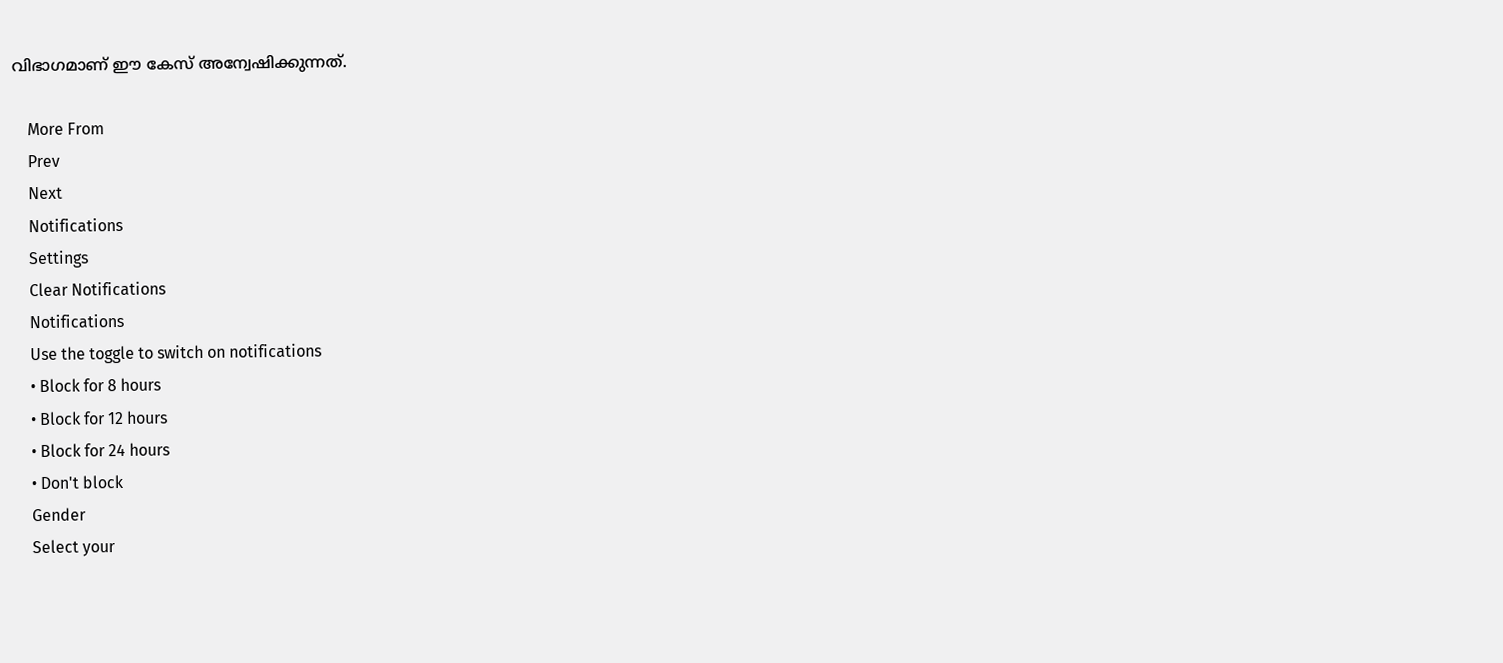വിഭാഗമാണ് ഈ കേസ് അന്വേഷിക്കുന്നത്.

    More From
    Prev
    Next
    Notifications
    Settings
    Clear Notifications
    Notifications
    Use the toggle to switch on notifications
    • Block for 8 hours
    • Block for 12 hours
    • Block for 24 hours
    • Don't block
    Gender
    Select your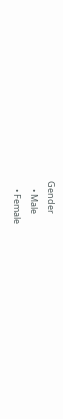Gender
    • Male
    • Female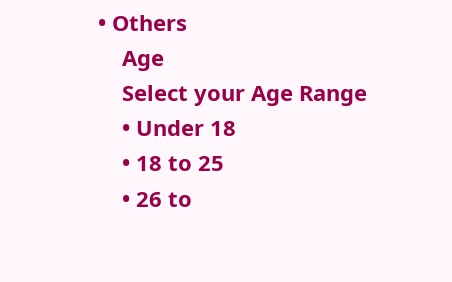• Others
    Age
    Select your Age Range
    • Under 18
    • 18 to 25
    • 26 to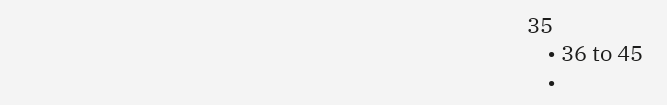35
    • 36 to 45
    •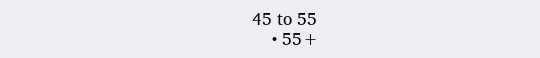45 to 55
    • 55+